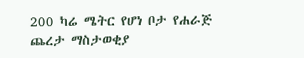200 ካሬ ሜትር የሆነ ቦታ የሐራጅ ጨረታ ማስታወቂያ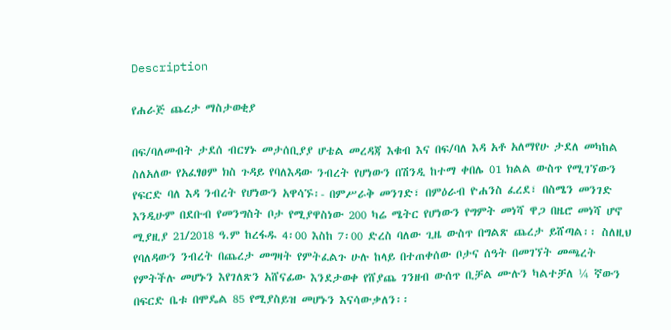Description

የሐራጅ ጨረታ ማስታወቂያ

በፍ/ባለመብት ታደሰ ብርሃኑ መታሰቢያያ ሆቴል መረዳጃ እቁብ እና በፍ/ባለ እዳ አቶ አለማየሁ ታደለ መካከል ስለአለው የአፈፃፀም ክስ ጉዳይ የባለእዳው ንብረት የሆነውን በሽንዲ ከተማ ቀበሌ 01 ክልል ውስጥ የሚገኘውን የፍርድ ባለ እዳ ንብረት የሆነውን አዋሳኙ፡- በምሥራቅ መንገድ፣ በምዕራብ ዮሐንስ ፈረደ፣ በስሜን መንገድ እንዲሁም በደቡብ የመንግስት ቦታ የሚያዋስነው 200 ካሬ ሜትር የሆነውን የግምት መነሻ ዋጋ በዜሮ መነሻ ሆኖ ሚያዚያ 21/2018 ዓ.ም ከረፋዱ 4፡00 እስከ 7፡00 ድረስ ባለው ጊዜ ውስጥ በግልጽ ጨረታ ይሸጣል፡፡ ስለዚህ የባለዳውን ንብረት በጨረታ መግዛት የምትፈልጉ ሁሉ ከላይ በተጠቀሰው ቦታና ሰዓት በመገኘት መጫረት የምትችሉ መሆኑን እየገለጽን አሸናፊው እንደታወቀ የሸያጨ ገንዘብ ውሰጥ ቢቻል ሙሉን ካልተቻለ ¼ ኛውን በፍርድ ቤቱ በሞዴል 85 የሚያስይዝ መሆኑን እናሳውቃለን፡፡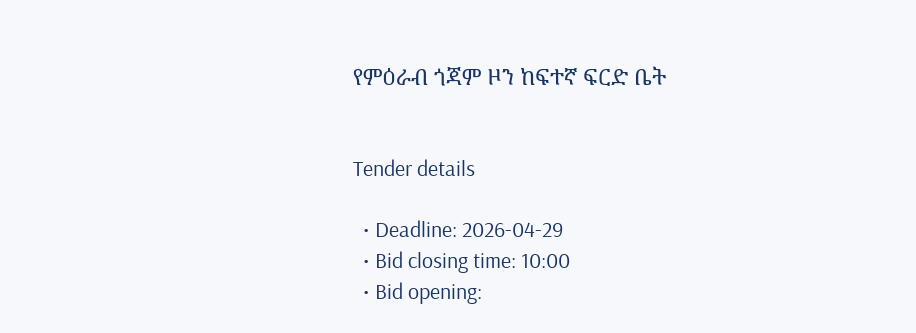የምዕራብ ጎጃም ዞን ከፍተኛ ፍርድ ቤት


Tender details

  • Deadline: 2026-04-29
  • Bid closing time: 10:00
  • Bid opening: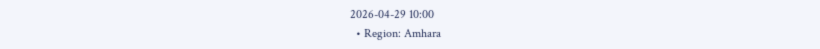2026-04-29 10:00
  • Region: Amhara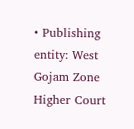• Publishing entity: West Gojam Zone Higher Court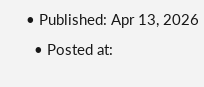• Published: Apr 13, 2026
  • Posted at: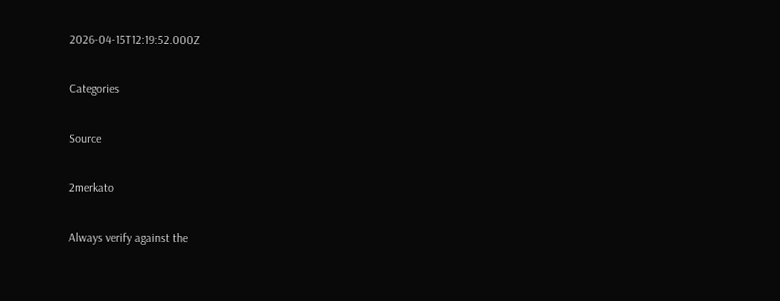2026-04-15T12:19:52.000Z

Categories

Source

2merkato

Always verify against the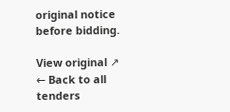original notice before bidding.

View original ↗
← Back to all tenders